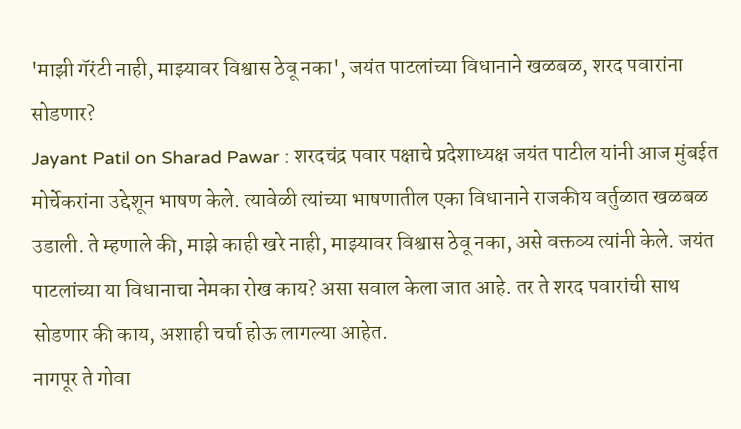'माझी गॅरंटी नाही, माझ्यावर विश्वास ठेवू नका', जयंत पाटलांच्या विधानाने खळबळ, शरद पवारांना सोडणार?
Jayant Patil on Sharad Pawar : शरदचंद्र पवार पक्षाचे प्रदेशाध्यक्ष जयंत पाटील यांनी आज मुंबईत मोर्चेकरांना उद्देशून भाषण केले. त्यावेळी त्यांच्या भाषणातील एका विधानाने राजकीय वर्तुळात खळबळ उडाली. ते म्हणाले की, माझे काही खरे नाही, माझ्यावर विश्वास ठेवू नका, असे वक्तव्य त्यांनी केले. जयंत पाटलांच्या या विधानाचा नेमका रोख काय? असा सवाल केला जात आहे. तर ते शरद पवारांची साथ सोडणार की काय, अशाही चर्चा होऊ लागल्या आहेत.
नागपूर ते गोवा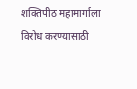शक्तिपीठ महामार्गाला विरोध करण्यासाठी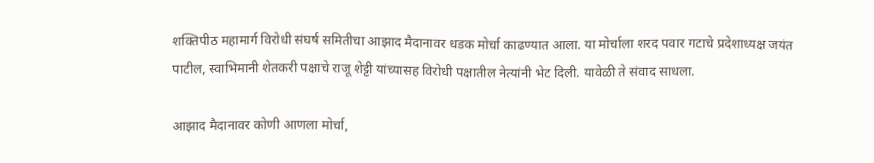शक्तिपीठ महामार्ग विरोधी संघर्ष समितीचा आझाद मैदानावर धडक मोर्चा काढण्यात आला. या मोर्चाला शरद पवार गटाचे प्रदेशाध्यक्ष जयंत पाटील, स्वाभिमानी शेतकरी पक्षाचे राजू शेट्टी यांच्यासह विरोधी पक्षातील नेत्यांनी भेट दिली. यावेळी ते संवाद साधला.

आझाद मैदानावर कोणी आणला मोर्चा,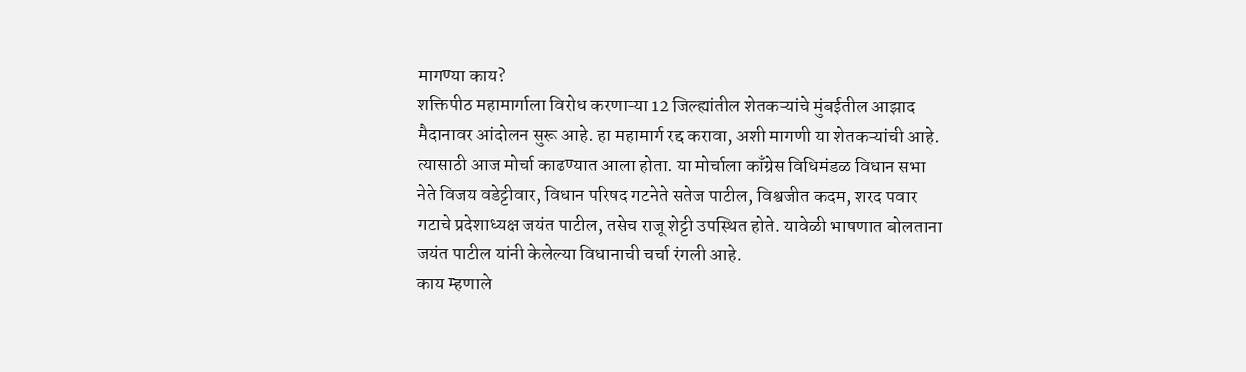मागण्या काय?
शक्तिपीठ महामार्गाला विरोध करणाऱ्या 12 जिल्ह्यांतील शेतकऱ्यांचे मुंबईतील आझाद मैदानावर आंदोलन सुरू आहे. हा महामार्ग रद्द करावा, अशी मागणी या शेतकऱ्यांची आहे. त्यासाठी आज मोर्चा काढण्यात आला होता. या मोर्चाला काँग्रेस विधिमंडळ विधान सभा नेते विजय वडेट्टीवार, विधान परिषद गटनेते सतेज पाटील, विश्वजीत कदम, शरद पवार गटाचे प्रदेशाध्यक्ष जयंत पाटील, तसेच राजू शेट्टी उपस्थित होते. यावेळी भाषणात बोलताना जयंत पाटील यांनी केलेल्या विधानाची चर्चा रंगली आहे.
काय म्हणाले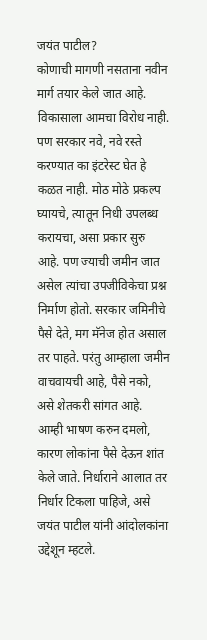जयंत पाटील?
कोणाची मागणी नसताना नवीन मार्ग तयार केले जात आहे. विकासाला आमचा विरोध नाही. पण सरकार नवे, नवे रस्ते करण्यात का इंटरेस्ट घेत हे कळत नाही. मोठ मोठे प्रकल्प घ्यायचे, त्यातून निधी उपलब्ध करायचा, असा प्रकार सुरु आहे. पण ज्याची जमीन जात असेल त्यांचा उपजीविकेचा प्रश्न निर्माण होतो. सरकार जमिनीचे पैसे देते, मग मॅनेज होत असाल तर पाहते. परंतु आम्हाला जमीन वाचवायची आहे, पैसे नको, असे शेतकरी सांगत आहे. आम्ही भाषण करुन दमलो, कारण लोकांना पैसे देऊन शांत केले जाते. निर्धाराने आलात तर निर्धार टिकला पाहिजे, असे जयंत पाटील यांनी आंदोलकांना उद्देशून म्हटले.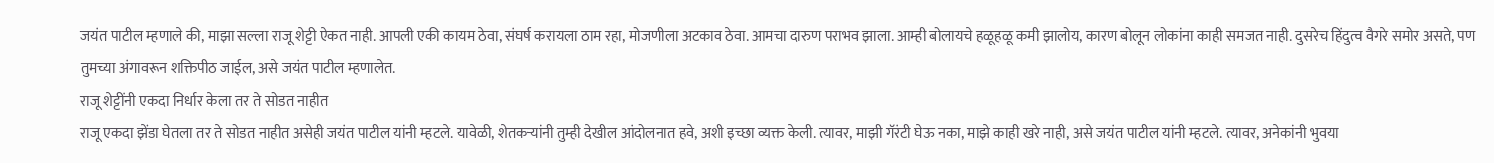जयंत पाटील म्हणाले की, माझा सल्ला राजू शेट्टी ऐकत नाही. आपली एकी कायम ठेवा, संघर्ष करायला ठाम रहा, मोजणीला अटकाव ठेवा. आमचा दारुण पराभव झाला. आम्ही बोलायचे हळूहळू कमी झालोय, कारण बोलून लोकांना काही समजत नाही. दुसरेच हिंदुत्व वैगरे समोर असते, पण तुमच्या अंगावरून शक्तिपीठ जाईल, असे जयंत पाटील म्हणालेत.
राजू शेट्टींनी एकदा निर्धार केला तर ते सोडत नाहीत
राजू एकदा झेंडा घेतला तर ते सोडत नाहीत असेही जयंत पाटील यांनी म्हटले. यावेळी, शेतकऱ्यांनी तुम्ही देखील आंदोलनात हवे, अशी इच्छा व्यक्त केली. त्यावर, माझी गॅरंटी घेऊ नका, माझे काही खरे नाही, असे जयंत पाटील यांनी म्हटले. त्यावर, अनेकांनी भुवया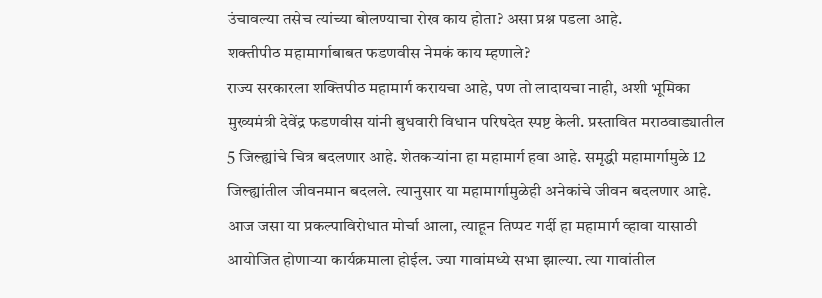उंचावल्या तसेच त्यांच्या बोलण्याचा रोख काय होता? असा प्रश्न पडला आहे.
शक्तीपीठ महामार्गाबाबत फडणवीस नेमकं काय म्हणाले?
राज्य सरकारला शक्तिपीठ महामार्ग करायचा आहे, पण तो लादायचा नाही, अशी भूमिका मुख्यमंत्री देवेंद्र फडणवीस यांनी बुधवारी विधान परिषदेत स्पष्ट केली. प्रस्तावित मराठवाड्यातील 5 जिल्ह्यांचे चित्र बदलणार आहे. शेतकऱ्यांना हा महामार्ग हवा आहे. समृद्धी महामार्गामुळे 12 जिल्ह्यांतील जीवनमान बदलले. त्यानुसार या महामार्गामुळेही अनेकांचे जीवन बदलणार आहे.
आज जसा या प्रकल्पाविरोधात मोर्चा आला, त्याहून तिप्पट गर्दी हा महामार्ग व्हावा यासाठी आयोजित होणाऱ्या कार्यक्रमाला होईल. ज्या गावांमध्ये सभा झाल्या. त्या गावांतील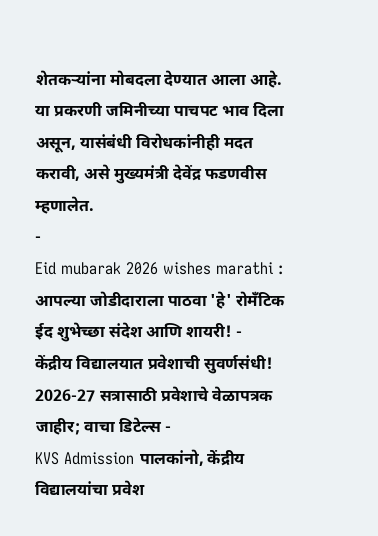शेतकऱ्यांना मोबदला देण्यात आला आहे. या प्रकरणी जमिनीच्या पाचपट भाव दिला असून, यासंबंधी विरोधकांनीही मदत करावी, असे मुख्यमंत्री देवेंद्र फडणवीस म्हणालेत.
-
Eid mubarak 2026 wishes marathi : आपल्या जोडीदाराला पाठवा 'हे' रोमँटिक ईद शुभेच्छा संदेश आणि शायरी! -
केंद्रीय विद्यालयात प्रवेशाची सुवर्णसंधी! 2026-27 सत्रासाठी प्रवेशाचे वेळापत्रक जाहीर; वाचा डिटेल्स -
KVS Admission पालकांनो, केंद्रीय विद्यालयांचा प्रवेश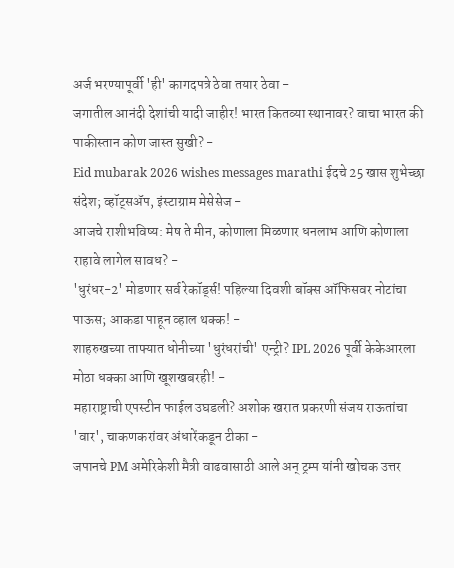अर्ज भरण्यापूर्वी 'ही' कागदपत्रे ठेवा तयार ठेवा -
जगातील आनंदी देशांची यादी जाहीर! भारत कितव्या स्थानावर? वाचा भारत की पाकीस्तान कोण जास्त सुखी? -
Eid mubarak 2026 wishes messages marathi ईदचे 25 खास शुभेच्छा संदेश; व्हॉट्सॲप, इंस्टाग्राम मेसेसेज -
आजचे राशीभविष्य: मेष ते मीन, कोणाला मिळणार धनलाभ आणि कोणाला राहावे लागेल सावध? -
'धुरंधर-2' मोडणार सर्व रेकॉर्ड्स! पहिल्या दिवशी बॉक्स ऑफिसवर नोटांचा पाऊस; आकडा पाहून व्हाल थक्क! -
शाहरुखच्या ताफ्यात धोनीच्या 'धुरंधरांची' एन्ट्री? IPL 2026 पूर्वी केकेआरला मोठा धक्का आणि खूशखबरही! -
महाराष्ट्राची एपस्टीन फाईल उघडली? अशोक खरात प्रकरणी संजय राऊतांचा 'वार', चाकणकरांवर अंधारेंकडून टीका -
जपानचे PM अमेरिकेशी मैत्री वाढवासाठी आले अन् ट्रम्प यांनी खोचक उत्तर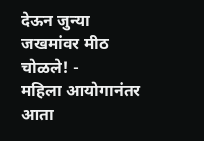देऊन जुन्या जखमांवर मीठ चोळले! -
महिला आयोगानंतर आता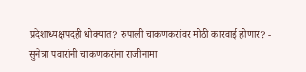प्रदेशाध्यक्षपदही धोक्यात? रुपाली चाकणकरांवर मोठी कारवाई होणार? -
सुनेत्रा पवारांनी चाकणकरांना राजीनामा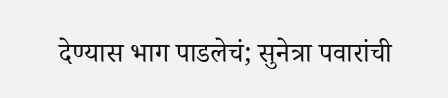देण्यास भाग पाडलेचं; सुनेत्रा पवारांची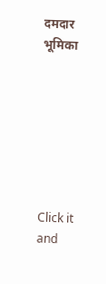दमदार भूमिका







Click it and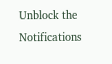Unblock the Notifications